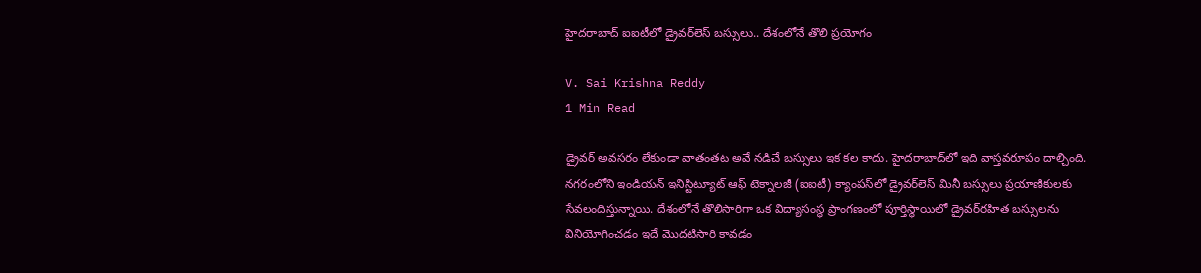హైదరాబాద్ ఐఐటీలో డ్రైవర్‌లెస్ బస్సులు.. దేశంలోనే తొలి ప్రయోగం

V. Sai Krishna Reddy
1 Min Read

డ్రైవర్ అవసరం లేకుండా వాతంతట అవే నడిచే బస్సులు ఇక కల కాదు. హైదరాబాద్‌లో ఇది వాస్తవరూపం దాల్చింది. నగరంలోని ఇండియన్ ఇనిస్టిట్యూట్ ఆఫ్ టెక్నాలజీ (ఐఐటీ) క్యాంపస్‌లో డ్రైవర్‌లెస్ మినీ బస్సులు ప్రయాణికులకు సేవలందిస్తున్నాయి. దేశంలోనే తొలిసారిగా ఒక విద్యాసంస్థ ప్రాంగణంలో పూర్తిస్థాయిలో డ్రైవర్‌రహిత బస్సులను వినియోగించడం ఇదే మొదటిసారి కావడం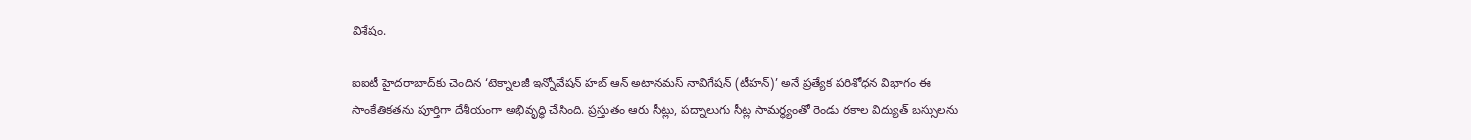విశేషం.

ఐఐటీ హైదరాబాద్‌కు చెందిన ‘టెక్నాలజీ ఇన్నోవేషన్ హబ్ ఆన్ అటానమస్ నావిగేషన్ (టీహన్)’ అనే ప్రత్యేక పరిశోధన విభాగం ఈ సాంకేతికతను పూర్తిగా దేశీయంగా అభివృద్ధి చేసింది. ప్రస్తుతం ఆరు సీట్లు, పద్నాలుగు సీట్ల సామర్థ్యంతో రెండు రకాల విద్యుత్ బస్సులను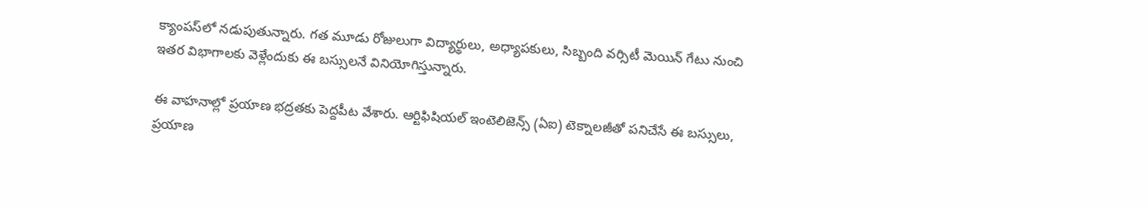క్యాంపస్‌లో నడుపుతున్నారు. గత మూడు రోజులుగా విద్యార్థులు, అధ్యాపకులు, సిబ్బంది వర్సిటీ మెయిన్ గేటు నుంచి ఇతర విభాగాలకు వెళ్లేందుకు ఈ బస్సులనే వినియోగిస్తున్నారు.

ఈ వాహనాల్లో ప్రయాణ భద్రతకు పెద్దపీట వేశారు. ఆర్టిఫిషియల్ ఇంటెలిజెన్స్ (ఏఐ) టెక్నాలజీతో పనిచేసే ఈ బస్సులు, ప్రయాణ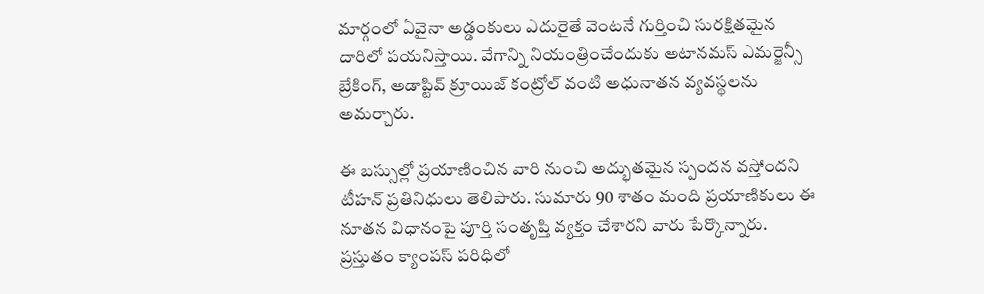మార్గంలో ఏవైనా అడ్డంకులు ఎదురైతే వెంటనే గుర్తించి సురక్షితమైన దారిలో పయనిస్తాయి. వేగాన్ని నియంత్రించేందుకు అటానమస్ ఎమర్జెన్సీ బ్రేకింగ్, అడాప్టివ్ క్రూయిజ్ కంట్రోల్ వంటి అధునాతన వ్యవస్థలను అమర్చారు.

ఈ బస్సుల్లో ప్రయాణించిన వారి నుంచి అద్భుతమైన స్పందన వస్తోందని టీహన్ ప్రతినిధులు తెలిపారు. సుమారు 90 శాతం మంది ప్రయాణికులు ఈ నూతన విధానంపై పూర్తి సంతృప్తి వ్యక్తం చేశారని వారు పేర్కొన్నారు. ప్రస్తుతం క్యాంపస్ పరిధిలో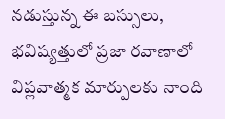నడుస్తున్న ఈ బస్సులు, భవిష్యత్తులో ప్రజా రవాణాలో విప్లవాత్మక మార్పులకు నాంది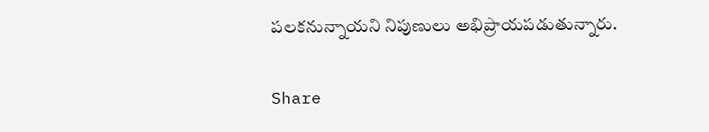పలకనున్నాయని నిపుణులు అభిప్రాయపడుతున్నారు.

Share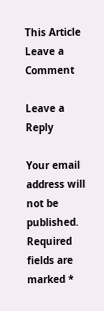This Article
Leave a Comment

Leave a Reply

Your email address will not be published. Required fields are marked *